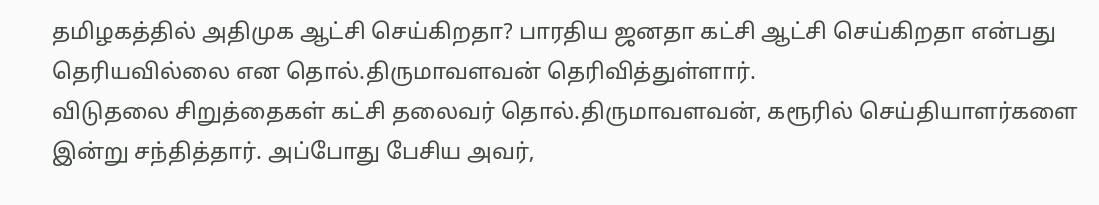தமிழகத்தில் அதிமுக ஆட்சி செய்கிறதா? பாரதிய ஜனதா கட்சி ஆட்சி செய்கிறதா என்பது தெரியவில்லை என தொல்.திருமாவளவன் தெரிவித்துள்ளார்.
விடுதலை சிறுத்தைகள் கட்சி தலைவர் தொல்.திருமாவளவன், கரூரில் செய்தியாளர்களை இன்று சந்தித்தார். அப்போது பேசிய அவர்,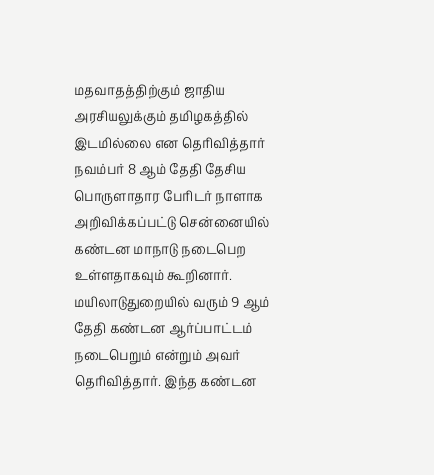மதவாதத்திற்கும் ஜாதிய அரசியலுக்கும் தமிழகத்தில் இடமில்லை என தெரிவித்தார்
நவம்பர் 8 ஆம் தேதி தேசிய பொருளாதார பேரிடர் நாளாக அறிவிக்கப்பட்டு சென்னையில் கண்டன மாநாடு நடைபெற உள்ளதாகவும் கூறினார். மயிலாடுதுறையில் வரும் 9 ஆம் தேதி கண்டன ஆர்ப்பாட்டம் நடைபெறும் என்றும் அவர் தெரிவித்தார். இந்த கண்டன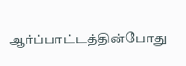ஆர்ப்பாட்டத்தின்போது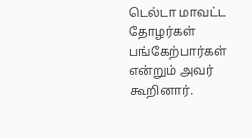டெல்டா மாவட்ட தோழர்கள் பங்கேற்பார்கள் என்றும் அவர் கூறினார்.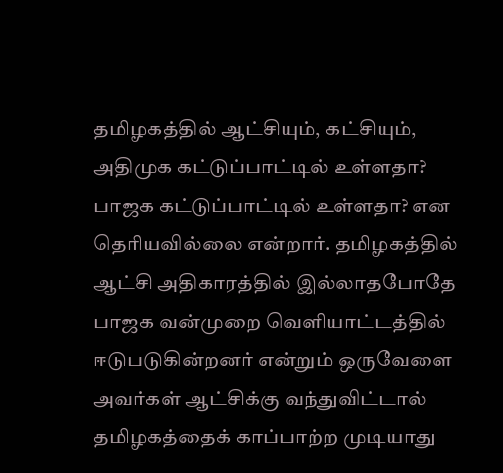தமிழகத்தில் ஆட்சியும், கட்சியும், அதிமுக கட்டுப்பாட்டில் உள்ளதா? பாஜக கட்டுப்பாட்டில் உள்ளதா? என தெரியவில்லை என்றார். தமிழகத்தில் ஆட்சி அதிகாரத்தில் இல்லாதபோதே பாஜக வன்முறை வெளியாட்டத்தில் ஈடுபடுகின்றனர் என்றும் ஒருவேளை அவர்கள் ஆட்சிக்கு வந்துவிட்டால் தமிழகத்தைக் காப்பாற்ற முடியாது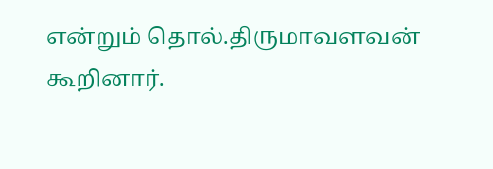என்றும் தொல்.திருமாவளவன் கூறினார்.